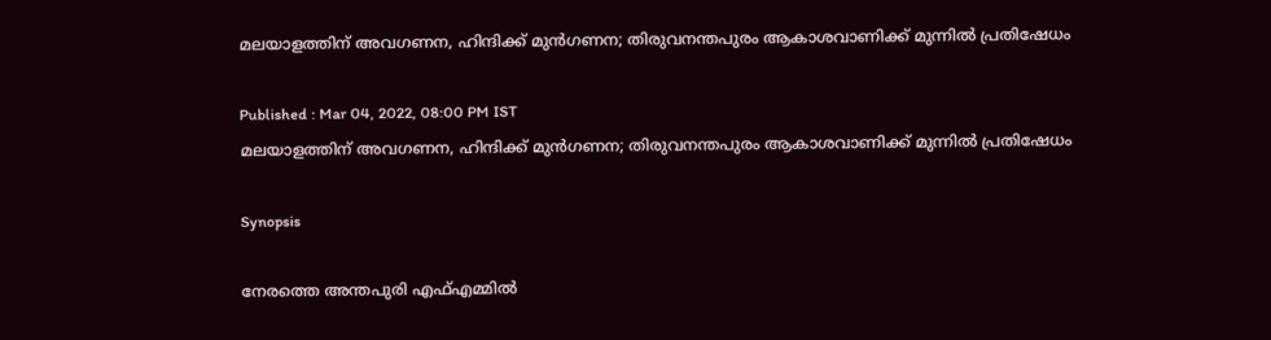മലയാളത്തിന് അവഗണന, ഹിന്ദിക്ക് മുൻഗണന; തിരുവനന്തപുരം ആകാശവാണിക്ക് മുന്നിൽ പ്രതിഷേധം

Published : Mar 04, 2022, 08:00 PM IST
മലയാളത്തിന് അവഗണന, ഹിന്ദിക്ക് മുൻഗണന; തിരുവനന്തപുരം ആകാശവാണിക്ക് മുന്നിൽ പ്രതിഷേധം

Synopsis

നേരത്തെ അന്തപുരി എഫ്എമ്മിൽ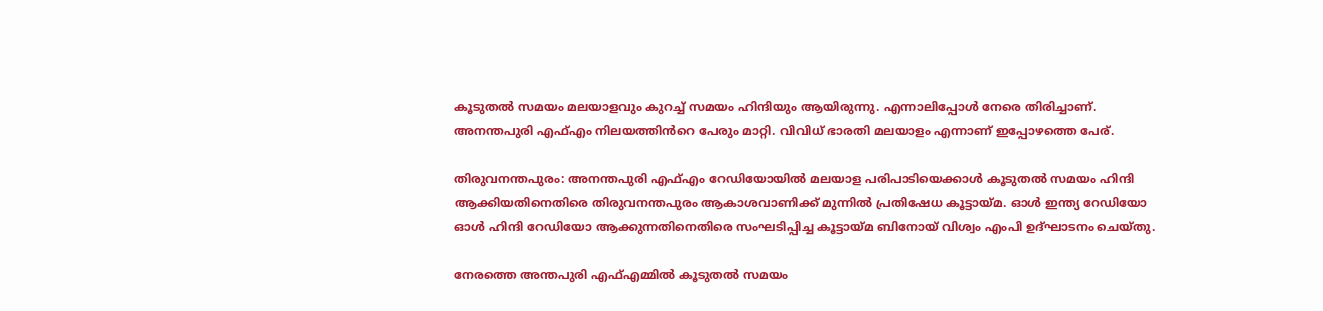കൂടുതൽ സമയം മലയാളവും കുറച്ച് സമയം ഹിന്ദിയും ആയിരുന്നു. എന്നാലിപ്പോൾ നേരെ തിരിച്ചാണ്. അനന്തപുരി എഫ്എം നിലയത്തിൻറെ പേരും മാറ്റി. വിവിധ് ഭാരതി മലയാളം എന്നാണ് ഇപ്പോഴത്തെ പേര്.

തിരുവനന്തപുരം: അനന്തപുരി എഫ്എം റേഡിയോയിൽ മലയാള പരിപാടിയെക്കാൾ കൂടുതൽ സമയം ഹിന്ദി ആക്കിയതിനെതിരെ തിരുവനന്തപുരം ആകാശവാണിക്ക് മുന്നിൽ പ്രതിഷേധ കൂട്ടായ്മ. ഓൾ ഇന്ത്യ റേഡിയോ ഓൾ ഹിന്ദി റേഡിയോ ആക്കുന്നതിനെതിരെ സംഘടിപ്പിച്ച കൂട്ടായ്മ ബിനോയ് വിശ്വം എംപി ഉദ്ഘാടനം ചെയ്തു.

നേരത്തെ അന്തപുരി എഫ്എമ്മിൽ കൂടുതൽ സമയം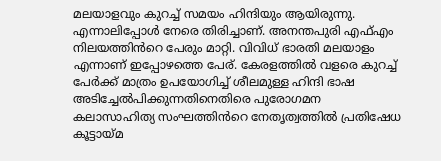മലയാളവും കുറച്ച് സമയം ഹിന്ദിയും ആയിരുന്നു. എന്നാലിപ്പോൾ നേരെ തിരിച്ചാണ്. അനന്തപുരി എഫ്എം നിലയത്തിൻറെ പേരും മാറ്റി. വിവിധ് ഭാരതി മലയാളം എന്നാണ് ഇപ്പോഴത്തെ പേര്. കേരളത്തിൽ വളരെ കുറച്ച് പേർക്ക് മാത്രം ഉപയോഗിച്ച് ശീലമുള്ള ഹിന്ദി ഭാഷ അടിച്ചേൽപിക്കുന്നതിനെതിരെ പുരോഗമന കലാസാഹിത്യ സംഘത്തിൻറെ നേതൃത്വത്തിൽ പ്രതിഷേധ കൂട്ടായ്മ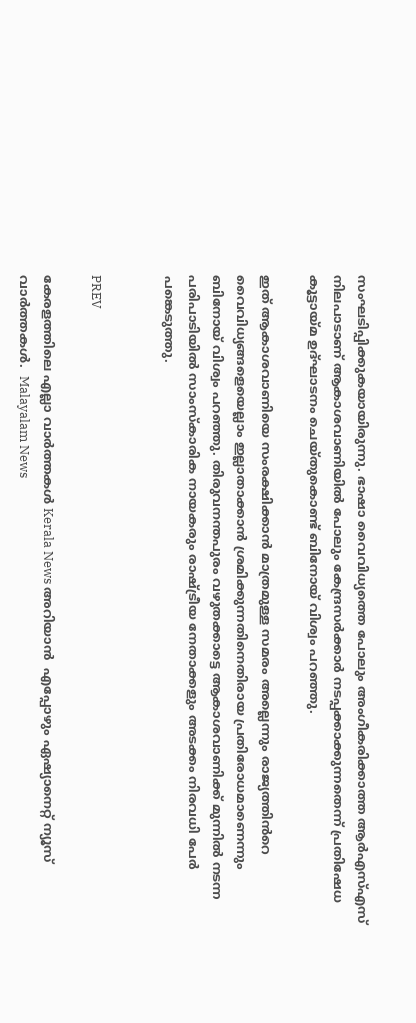സംഘടിപ്പിക്കുകയായിരുന്നു. ഭാഷാ വൈവിധ്യത്തെ പോലും അംഗീകരിക്കാത്ത ആർഎസ്എസ് നിലപാടാണ് ആകാശവാണിയിൽ പോലും കേന്ദ്രസർക്കാർ നടപ്പക്കാക്കുന്നതെന്ന് പ്രതിഷേധ കൂട്ടായ്മ ഉദ്ഘാടനം ചെയ്തുകൊണ്ട് ബിനോയ് വിശ്വം പറ‍ഞ്ഞു.

ഇത് ആകാശവാണിയെ സംരക്ഷിക്കാൻ മാത്രമുള്ള സമരം അല്ലെന്നും രാജ്യത്തിൻറെ വൈവിധ്യങ്ങളെയെല്ലാം ഇല്ലാതാക്കാൻ ശ്രമിക്കുന്നതിനെതിരായ പ്രതിരോധമാണെന്നും ബിനോയ് വിശ്വം പറഞ്ഞു. തിരുവനന്തപുരം വഴുതക്കാട്ടെ ആകാശവാണിക്ക് മുന്നിൽ നടന്ന പരിപാടിയിൽ സാംസ്കാരിക നായകരും രാഷ്ട്രീയ നേതാക്കളും അടക്കം നിരവധി പേർ പങ്കെടുത്തു.


PREV

കേരളത്തിലെ എല്ലാ വാർത്തകൾ Kerala News അറിയാൻ  എപ്പോഴും ഏഷ്യാനെറ്റ് ന്യൂസ് വാർത്തകൾ.  Malayalam News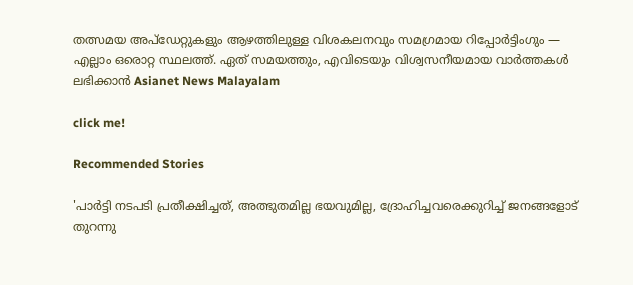തത്സമയ അപ്‌ഡേറ്റുകളും ആഴത്തിലുള്ള വിശകലനവും സമഗ്രമായ റിപ്പോർട്ടിംഗും — എല്ലാം ഒരൊറ്റ സ്ഥലത്ത്. ഏത് സമയത്തും, എവിടെയും വിശ്വസനീയമായ വാർത്തകൾ ലഭിക്കാൻ Asianet News Malayalam

click me!

Recommended Stories

'പാർട്ടി നടപടി പ്രതീക്ഷിച്ചത്, അത്ഭുതമില്ല ഭയവുമില്ല, ദ്രോഹിച്ചവരെക്കുറിച്ച് ജനങ്ങളോട് തുറന്നു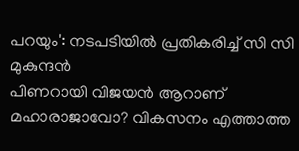പറയും': നടപടിയിൽ പ്രതികരിച്ച് സി സി മുകുന്ദൻ
പിണറായി വിജയൻ ആറാണ് മഹാരാജാവോ? വികസനം എത്താത്ത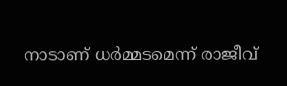നാടാണ് ധര്‍മ്മടമെന്ന് രാജീവ്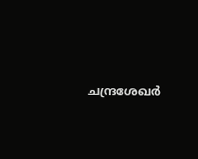ചന്ദ്രശേഖര്‍